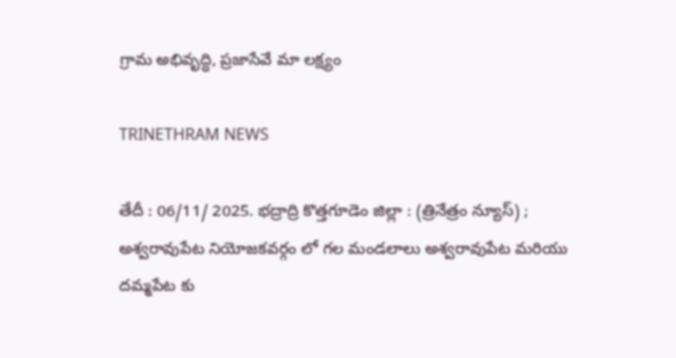గ్రామ అభివృద్ధి, ప్రజాసేవే మా లక్ష్యం

TRINETHRAM NEWS

తేదీ : 06/11/ 2025. భద్రాద్రి కొత్తగూడెం జిల్లా : (త్రినేత్రం న్యూస్) ; అశ్వరావుపేట నియోజకవర్గం లో గల మండలాలు అశ్వరావుపేట మరియు దమ్మపేట కు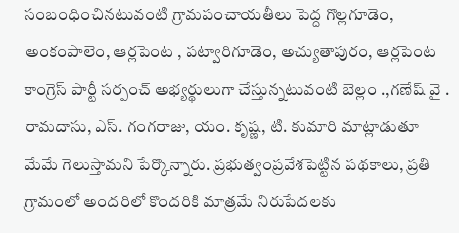సంబంధించినటువంటి గ్రామపంచాయతీలు పెద్ద గొల్లగూడెం, అంకంపాలెం, ఆర్లపెంట , పట్వారిగూడెం, అచ్యుతాపురం, ఆర్లపెంట కాంగ్రెస్ పార్టీ సర్పంచ్ అభ్యర్థులుగా చేస్తున్నటువంటి బెల్లం .,గణేష్ వై . రామదాసు, ఎస్. గంగరాజు, యం. కృష్ణ, టి. కుమారి మాట్లాడుతూ మేమే గెలుస్తామని పేర్కొన్నారు. ప్రభుత్వంప్రవేశపెట్టిన పథకాలు, ప్రతి గ్రామంలో అందరిలో కొందరికి మాత్రమే నిరుపేదలకు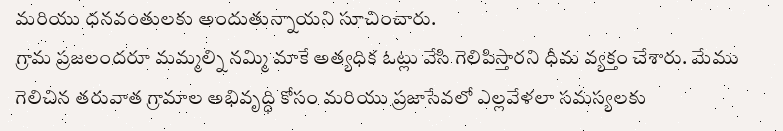మరియు ధనవంతులకు అందుతున్నాయని సూచించారు.
గ్రామ ప్రజలందరూ మమ్మల్ని నమ్మి మాకే అత్యధిక ఓట్లు వేసి గెలిపిస్తారని ధీమ వ్యక్తం చేశారు. మేము గెలిచిన తరువాత గ్రామాల అభివృద్ధి కోసం మరియు ప్రజాసేవలో ఎల్లవేళలా సమస్యలకు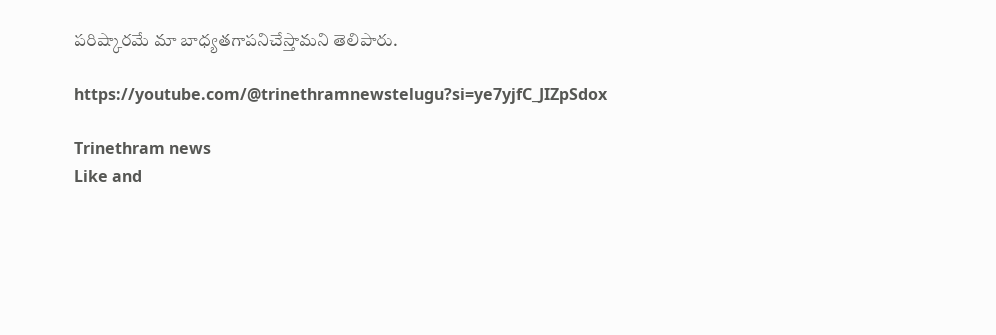పరిష్కారమే మా బాధ్యతగాపనిచేస్తామని తెలిపారు.

https://youtube.com/@trinethramnewstelugu?si=ye7yjfC_JIZpSdox

Trinethram news
Like and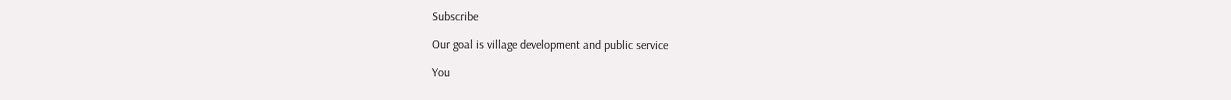Subscribe

Our goal is village development and public service

You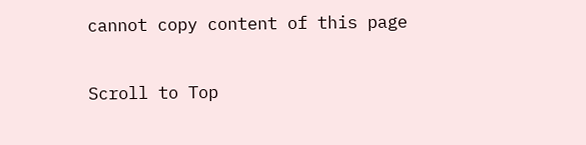cannot copy content of this page

Scroll to Top